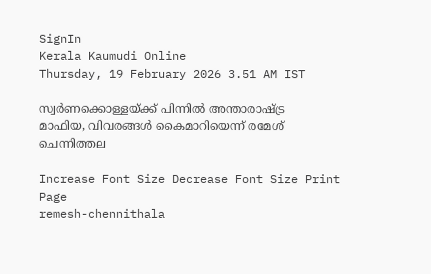SignIn
Kerala Kaumudi Online
Thursday, 19 February 2026 3.51 AM IST

സ്വര്‍ണക്കൊള്ളയ്ക്ക് പിന്നില്‍ അന്താരാഷ്ട്ര മാഫിയ, വിവരങ്ങള്‍ കൈമാറിയെന്ന് രമേശ് ചെന്നിത്തല

Increase Font Size Decrease Font Size Print Page
remesh-chennithala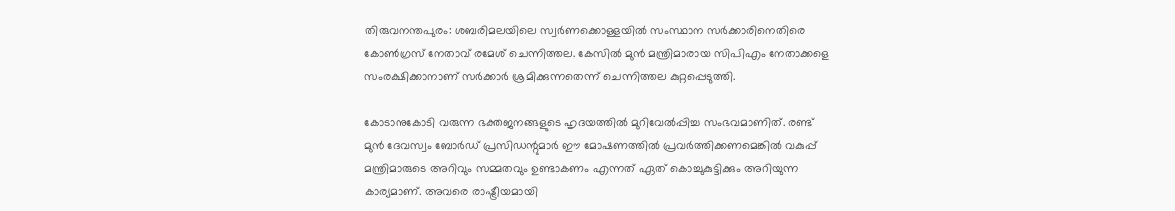തിരുവനന്തപുരം: ശബരിമലയിലെ സ്വര്‍ണക്കൊള്ളയില്‍ സംസ്ഥാന സര്‍ക്കാരിനെതിരെ കോണ്‍ഗ്രസ് നേതാവ് രമേശ് ചെന്നിത്തല. കേസില്‍ മുന്‍ മന്ത്രിമാരായ സിപിഎം നേതാക്കളെ സംരക്ഷിക്കാനാണ് സര്‍ക്കാര്‍ ശ്രമിക്കുന്നതെന്ന് ചെന്നിത്തല കുറ്റപ്പെടുത്തി.

കോടാനുകോടി വരുന്ന ഭക്തജനങ്ങളുടെ ഹൃദയത്തില്‍ മുറിവേല്‍പ്പിച്ച സംഭവമാണിത്. രണ്ട് മുന്‍ ദേവസ്വം ബോര്‍ഡ് പ്രസിഡന്റുമാര്‍ ഈ മോഷണത്തില്‍ പ്രവര്‍ത്തിക്കണമെങ്കില്‍ വകുപ്പ് മന്ത്രിമാരുടെ അറിവും സമ്മതവും ഉണ്ടാകണം എന്നത് ഏത് കൊച്ചുകുട്ടിക്കും അറിയുന്ന കാര്യമാണ്. അവരെ രാഷ്ട്രീയമായി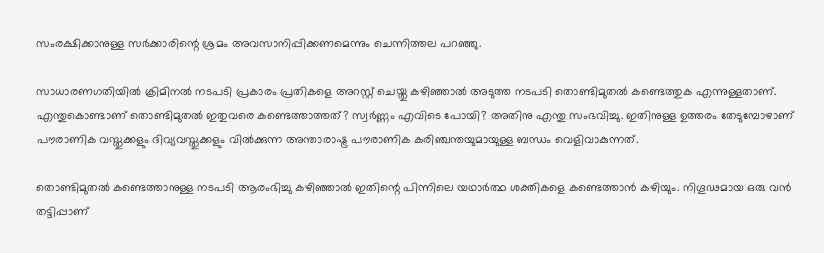സംരക്ഷിക്കാനുള്ള സര്‍ക്കാരിന്റെ ശ്രമം അവസാനിപ്പിക്കണമെന്നും ചെന്നിത്തല പറഞ്ഞു.

സാധാരണഗതിയില്‍ ക്രിമിനല്‍ നടപടി പ്രകാരം പ്രതികളെ അറസ്റ്റ് ചെയ്തു കഴിഞ്ഞാല്‍ അടുത്ത നടപടി തൊണ്ടിമുതല്‍ കണ്ടെത്തുക എന്നുള്ളതാണ്. എന്തുകൊണ്ടാണ് തൊണ്ടിമുതല്‍ ഇതുവരെ കണ്ടെത്താത്തത്? സ്വര്‍ണ്ണം എവിടെ പോയി? അതിനു എന്തു സംഭവിച്ചു. ഇതിനുള്ള ഉത്തരം തേടുമ്പോഴാണ് പൗരാണിക വസ്തുക്കളും ദിവ്യവസ്തുക്കളും വില്‍ക്കുന്ന അന്താരാഷ്ട്ര പൗരാണിക കരിഞ്ചന്തയുമായുള്ള ബന്ധം വെളിവാകുന്നത്.

തൊണ്ടിമുതല്‍ കണ്ടെത്താനുള്ള നടപടി ആരംഭിച്ചു കഴിഞ്ഞാല്‍ ഇതിന്റെ പിന്നിലെ യഥാര്‍ത്ഥ ശക്തികളെ കണ്ടെത്താന്‍ കഴിയും. നിഗൂഢമായ ഒരു വന്‍ തട്ടിപ്പാണ്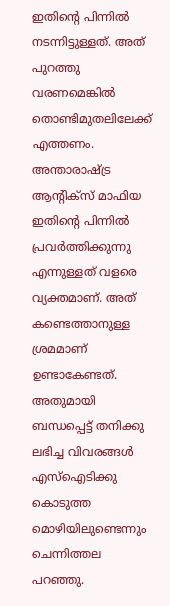ഇതിന്റെ പിന്നില്‍ നടന്നിട്ടുള്ളത്. അത് പുറത്തു വരണമെങ്കില്‍ തൊണ്ടിമുതലിലേക്ക് എത്തണം. അന്താരാഷ്ട്ര ആന്റിക്സ് മാഫിയ ഇതിന്റെ പിന്നില്‍ പ്രവര്‍ത്തിക്കുന്നു എന്നുള്ളത് വളരെ വ്യക്തമാണ്. അത് കണ്ടെത്താനുള്ള ശ്രമമാണ് ഉണ്ടാകേണ്ടത്. അതുമായി ബന്ധപ്പെട്ട് തനിക്കു ലഭിച്ച വിവരങ്ങള്‍ എസ്‌ഐടിക്കു കൊടുത്ത മൊഴിയിലുണ്ടെന്നും ചെന്നിത്തല പറഞ്ഞു.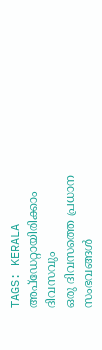TAGS: KERALA
അപ്ഡേറ്റായിരിക്കാം ദിവസവും
ഒരു ദിവസത്തെ പ്രധാന സംഭവങ്ങൾ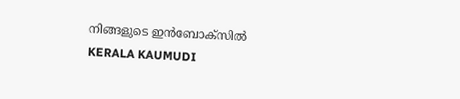നിങ്ങളുടെ ഇൻബോക്സിൽ
KERALA KAUMUDI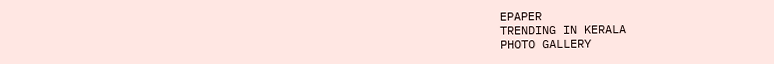EPAPER
TRENDING IN KERALA
PHOTO GALLERY